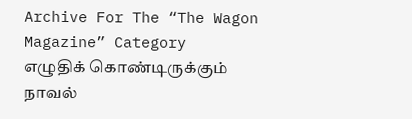Archive For The “The Wagon Magazine” Category
எழுதிக் கொண்டிருக்கும் நாவல்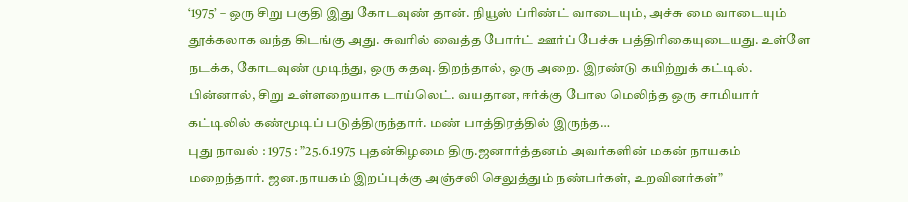‘1975’ – ஒரு சிறு பகுதி இது கோடவுண் தான். நியூஸ் ப்ரிண்ட் வாடையும், அச்சு மை வாடையும் தூக்கலாக வந்த கிடங்கு அது. சுவரில் வைத்த போர்ட் ஊர்ப் பேச்சு பத்திரிகையுடையது. உள்ளே நடக்க, கோடவுண் முடிந்து, ஒரு கதவு. திறந்தால், ஒரு அறை. இரண்டு கயிற்றுக் கட்டில். பின்னால், சிறு உள்ளறையாக டாய்லெட். வயதான, ஈர்க்கு போல மெலிந்த ஒரு சாமியார் கட்டிலில் கண்மூடிப் படுத்திருந்தார். மண் பாத்திரத்தில் இருந்த…
புது நாவல் : 1975 : ”25.6.1975 புதன்கிழமை திரு.ஜனார்த்தனம் அவர்களின் மகன் நாயகம் மறைந்தார். ஜன.நாயகம் இறப்புக்கு அஞ்சலி செலுத்தும் நண்பர்கள், உறவினர்கள்”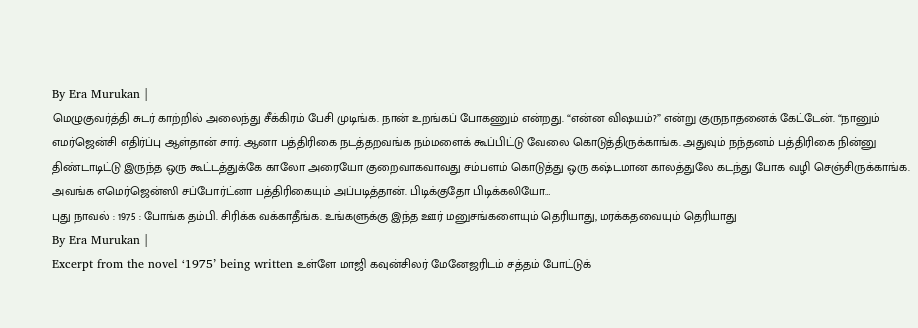By Era Murukan |
மெழுகுவர்த்தி சுடர் காற்றில் அலைந்து சீக்கிரம் பேசி முடிங்க. நான் உறங்கப் போகணும் என்றது. “என்ன விஷயம்?” என்று குருநாதனைக் கேட்டேன். “நானும் எமர்ஜென்சி எதிர்ப்பு ஆள்தான் சார். ஆனா பத்திரிகை நடத்தறவங்க நம்மளைக் கூப்பிட்டு வேலை கொடுத்திருக்காங்க. அதுவும் நந்தனம் பத்திரிகை நின்னு திண்டாடிட்டு இருந்த ஒரு கூட்டத்துக்கே காலோ அரையோ குறைவாகவாவது சம்பளம் கொடுத்து ஒரு கஷ்டமான காலத்துலே கடந்து போக வழி செஞ்சிருக்காங்க. அவங்க எமெர்ஜென்ஸி சப்போர்ட்னா பத்திரிகையும் அப்படித்தான். பிடிக்குதோ பிடிக்கலியோ…
புது நாவல் : 1975 : போங்க தம்பி. சிரிக்க வக்காதீங்க. உங்களுக்கு இந்த ஊர் மனுசங்களையும் தெரியாது, மரக்கதவையும் தெரியாது
By Era Murukan |
Excerpt from the novel ‘1975’ being written உள்ளே மாஜி கவுன்சிலர் மேனேஜரிடம் சத்தம் போட்டுக்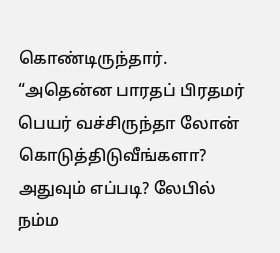கொண்டிருந்தார். “அதென்ன பாரதப் பிரதமர் பெயர் வச்சிருந்தா லோன் கொடுத்திடுவீங்களா? அதுவும் எப்படி? லேபில் நம்ம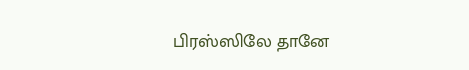பிரஸ்ஸிலே தானே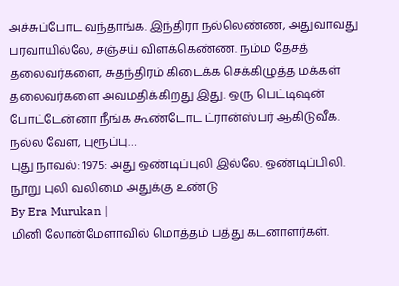அச்சுப்போட வந்தாங்க. இந்திரா நல்லெண்ண, அதுவாவது பரவாயில்லே, சஞ்சய் விளக்கெண்ண. நம்ம தேசத் தலைவர்களை, சுதந்திரம் கிடைக்க செக்கிழுத்த மக்கள் தலைவர்களை அவமதிக்கிறது இது. ஒரு பெட்டிஷன் போட்டேன்னா நீங்க கூண்டோட ட்ரான்ஸ்பர் ஆகிடுவீக. நல்ல வேள, புரூப்பு…
புது நாவல்: 1975: அது ஒண்டிப்புலி இல்லே. ஒண்டிப்பிலி. நூறு புலி வலிமை அதுக்கு உண்டு
By Era Murukan |
மினி லோன்மேளாவில் மொத்தம் பத்து கடனாளர்கள்.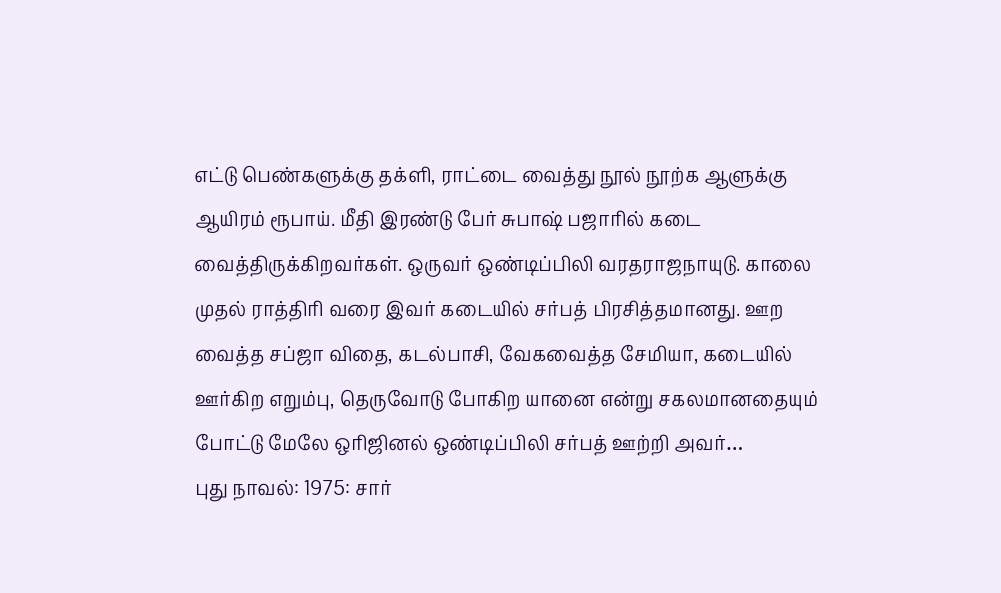எட்டு பெண்களுக்கு தக்ளி, ராட்டை வைத்து நூல் நூற்க ஆளுக்கு ஆயிரம் ரூபாய். மீதி இரண்டு பேர் சுபாஷ் பஜாரில் கடை வைத்திருக்கிறவர்கள். ஒருவர் ஒண்டிப்பிலி வரதராஜநாயுடு. காலை முதல் ராத்திரி வரை இவர் கடையில் சர்பத் பிரசித்தமானது. ஊற வைத்த சப்ஜா விதை, கடல்பாசி, வேகவைத்த சேமியா, கடையில் ஊர்கிற எறும்பு, தெருவோடு போகிற யானை என்று சகலமானதையும் போட்டு மேலே ஒரிஜினல் ஒண்டிப்பிலி சர்பத் ஊற்றி அவர்…
புது நாவல்: 1975: சார்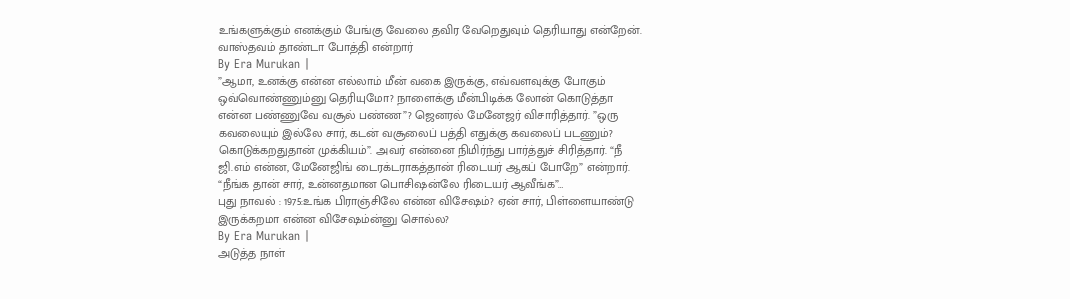உங்களுக்கும் எனக்கும் பேங்கு வேலை தவிர வேறெதுவும் தெரியாது என்றேன். வாஸ்தவம் தாண்டா போத்தி என்றார்
By Era Murukan |
”ஆமா, உனக்கு என்ன எல்லாம் மீன் வகை இருக்கு, எவ்வளவுக்கு போகும் ஒவ்வொண்ணும்னு தெரியுமோ? நாளைக்கு மீன்பிடிக்க லோன் கொடுத்தா என்ன பண்ணுவே வசூல் பண்ண”? ஜெனரல் மேனேஜர் விசாரித்தார். ”ஒரு கவலையும் இல்லே சார், கடன் வசூலைப் பத்தி எதுக்கு கவலைப் படணும்? கொடுக்கறதுதான் முக்கியம்”. அவர் என்னை நிமிர்ந்து பார்த்துச் சிரித்தார். “நீ ஜி.எம் என்ன, மேனேஜிங் டைரக்டராகத்தான் ரிடையர் ஆகப் போறே” என்றார். “நீங்க தான் சார், உன்னதமான பொசிஷன்லே ரிடையர் ஆவீங்க”…
புது நாவல் : 1975:உங்க பிராஞ்சிலே என்ன விசேஷம்? ஏன் சார், பிள்ளையாண்டு இருக்கறமா என்ன விசேஷம்ன்னு சொல்ல?
By Era Murukan |
அடுத்த நாள்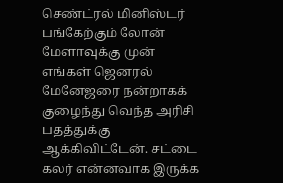செண்ட்ரல் மினிஸ்டர் பங்கேற்கும் லோன் மேளாவுக்கு முன் எங்கள் ஜெனரல் மேனேஜரை நன்றாகக் குழைந்து வெந்த அரிசி பதத்துக்கு ஆக்கிவிட்டேன். சட்டை கலர் என்னவாக இருக்க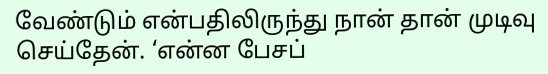வேண்டும் என்பதிலிருந்து நான் தான் முடிவு செய்தேன். ‘என்ன பேசப்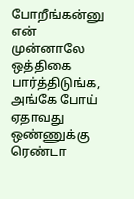போறீங்கன்னு என் முன்னாலே ஒத்திகை பார்த்திடுங்க, அங்கே போய் ஏதாவது ஒண்ணுக்கு ரெண்டா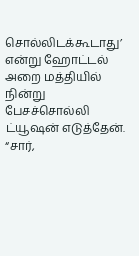சொல்லிடக்கூடாது’ என்று ஹோட்டல் அறை மத்தியில் நின்று பேசச்சொல்லி ட்யூஷன் எடுத்தேன். “சார்,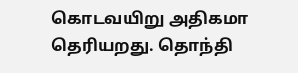கொடவயிறு அதிகமா தெரியறது. தொந்தி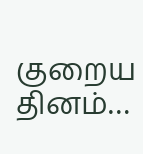குறைய தினம்…